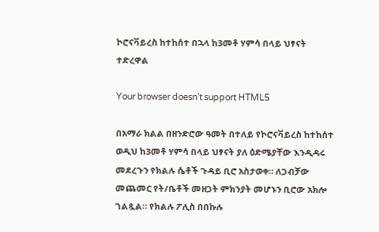ኮሮናቫይረስ ከተከሰተ በኋላ ከ3መቶ ሃምሳ በላይ ህፃናት ተድረዋል

Your browser doesn’t support HTML5

በአማራ ክልል በዘንድሮው ዓመት በተለይ የኮሮናቫይረስ ከተከሰተ ወዲህ ከ3መቶ ሃምሳ በላይ ህፃናት ያለ ዕድሜያቸው እንዲዳሩ መደረጉን የክልሉ ሴቶች ጉዳይ ቢሮ አስታወቀ። ለጋብቻው መጨመር የት/ቤቶች መዘጋት ምክንያት መሆኑን ቢሮው አክሎ ገልጿል። የክልሉ ፖሊስ በበኩሉ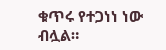ቁጥሩ የተጋነነ ነው ብሏል።